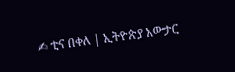✍ ቲና በቀለ | ኢትዮጵያ አውታር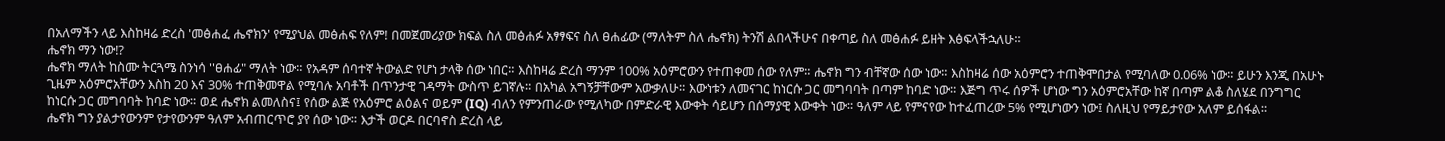በአለማችን ላይ እስከዛሬ ድረስ 'መፅሐፈ ሔኖክን' የሚያህል መፅሐፍ የለም! በመጀመሪያው ክፍል ስለ መፅሐፉ አፃፃፍና ስለ ፀሐፊው (ማለትም ስለ ሔኖክ) ትንሽ ልበላችሁና በቀጣይ ስለ መፅሐፉ ይዘት እፅፍላችኋለሁ።
ሔኖክ ማን ነው⁉
ሔኖክ ማለት ከስሙ ትርጓሜ ስንነሳ ''ፀሐፊ" ማለት ነው። የአዳም ሰባተኛ ትውልድ የሆነ ታላቅ ሰው ነበር። እስከዛሬ ድረስ ማንም 100% አዕምሮውን የተጠቀመ ሰው የለም። ሔኖክ ግን ብቸኛው ሰው ነው። እስከዛሬ ሰው አዕምሮን ተጠቅሞበታል የሚባለው 0.06% ነው። ይሁን እንጂ በአሁኑ ጊዜም አዕምሮአቸውን እስከ 20 እና 30% ተጠቅመዋል የሚባሉ አባቶች በጥንታዊ ገዳማት ውስጥ ይገኛሉ። በአካል አግኝቻቸውም አውቃለሁ። እውነቱን ለመናገር ከነርሱ ጋር መግባባት በጣም ከባድ ነው። እጅግ ጥሩ ሰዎች ሆነው ግን አዕምሮአቸው ከኛ በጣም ልቆ ስለሄደ በንግግር ከነርሱ ጋር መግባባት ከባድ ነው። ወደ ሔኖክ ልመለስና፤ የሰው ልጅ የአዕምሮ ልዕልና ወይም (IQ) ብለን የምንጠራው የሚለካው በምድራዊ እውቀት ሳይሆን በሰማያዊ እውቀት ነው። ዓለም ላይ የምናየው ከተፈጠረው 5% የሚሆነውን ነው፤ ስለዚህ የማይታየው አለም ይሰፋል።
ሔኖክ ግን ያልታየውንም የታየውንም ዓለም አብጠርጥሮ ያየ ሰው ነው። እታች ወርዶ በርባኖስ ድረስ ላይ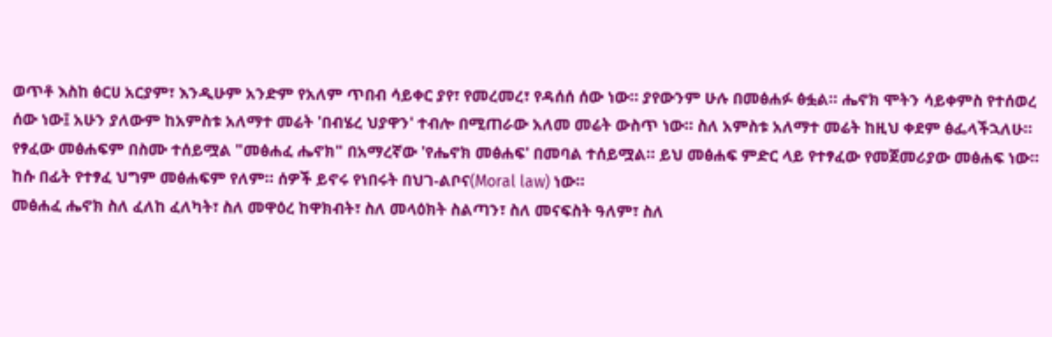ወጥቶ እስከ ፅርሀ አርያም፣ እንዲሁም አንድም የአለም ጥበብ ሳይቀር ያየ፣ የመረመረ፣ የዳሰሰ ሰው ነው። ያየውንም ሁሉ በመፅሐፉ ፅፏል። ሔኖክ ሞትን ሳይቀምስ የተሰወረ ሰው ነው፤ አሁን ያለውም ከአምስቱ አለማተ መሬት 'በብሄረ ህያዋን' ተብሎ በሚጠራው አለመ መሬት ውስጥ ነው። ስለ አምስቱ አለማተ መሬት ከዚህ ቀደም ፅፌላችኋለሁ። የፃፈው መፅሐፍም በስሙ ተሰይሟል "መፅሐፈ ሔኖክ" በአማረኛው 'የሔኖክ መፅሐፍ' በመባል ተሰይሟል። ይህ መፅሐፍ ምድር ላይ የተፃፈው የመጀመሪያው መፅሐፍ ነው። ከሱ በፊት የተፃፈ ህግም መፅሐፍም የለም። ሰዎች ይኖሩ የነበሩት በህገ-ልቦና(Moral law) ነው።
መፅሐፈ ሔኖክ ስለ ፈለከ ፈለካት፣ ስለ መዋዕረ ከዋክብት፣ ስለ መላዕክት ስልጣን፣ ስለ መናፍስት ዓለም፣ ስለ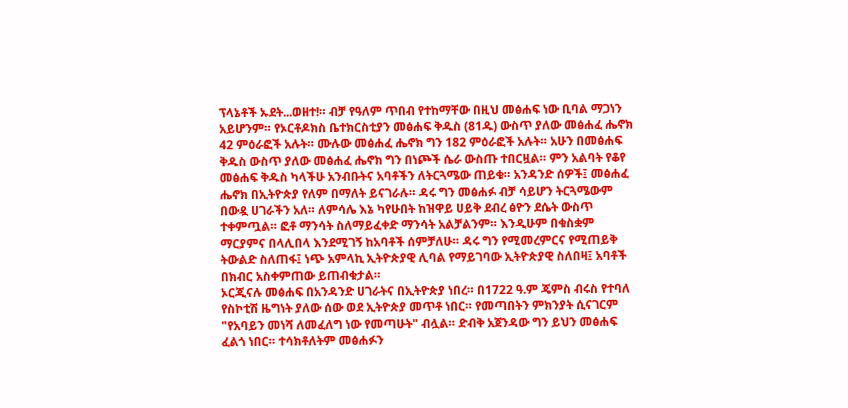ፕላኔቶች ኡደት...ወዘተ!። ብቻ የዓለም ጥበብ የተከማቸው በዚህ መፅሐፍ ነው ቢባል ማጋነን አይሆንም። የኦርቶዶክስ ቤተክርስቲያን መፅሐፍ ቅዱስ (81ዱ) ውስጥ ያለው መፅሐፈ ሔኖክ 42 ምዕራፎች አሉት። ሙሉው መፅሐፈ ሔኖክ ግን 182 ምዕራፎች አሉት። አሁን በመፅሐፍ ቅዱስ ውስጥ ያለው መፅሐፈ ሔኖክ ግን በነጮች ሴራ ውስጡ ተበርዟል። ምን አልባት የቆየ መፅሐፍ ቅዱስ ካላችሁ አንብቡትና አባቶችን ለትርጓሜው ጠይቁ። አንዳንድ ሰዎች፤ መፅሐፈ ሔኖክ በኢትዮጵያ የለም በማለት ይናገራሉ። ዳሩ ግን መፅሐፉ ብቻ ሳይሆን ትርጓሜውም በውዷ ሀገራችን አለ። ለምሳሌ እኔ ካየሁበት ከዝዋይ ሀይቅ ደብረ ፅዮን ደሴት ውስጥ ተቀምጧል። ፎቶ ማንሳት ስለማይፈቀድ ማንሳት አልቻልንም። እንዲሁም በቁስቋም ማርያምና በላሊበላ እንደሚገኝ ከአባቶች ሰምቻለሁ። ዳሩ ግን የሚመረምርና የሚጠይቅ ትውልድ ስለጠፋ፤ ነጭ አምላኪ ኢትዮጵያዊ ሊባል የማይገባው ኢትዮጵያዊ ስለበዛ፤ አባቶች በክብር አስቀምጠው ይጠብቁታል።
ኦርጂናሉ መፅሐፍ በአንዳንድ ሀገራትና በኢትዮጵያ ነበረ። በ1722 ዓ.ም ጄምስ ብሩስ የተባለ የስኮቲሽ ዜግነት ያለው ሰው ወደ ኢትዮጵያ መጥቶ ነበር። የመጣበትን ምክንያት ሲናገርም "የአባይን መነሻ ለመፈለግ ነው የመጣሁት" ብሏል። ድብቅ አጀንዳው ግን ይህን መፅሐፍ ፈልጎ ነበር። ተሳክቶለትም መፅሐፉን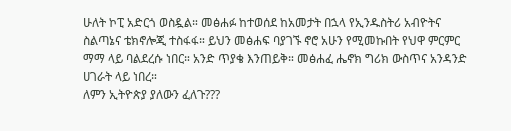ሁለት ኮፒ አድርጎ ወስዷል። መፅሐፉ ከተወሰደ ከአመታት በኋላ የኢንዱስትሪ አብዮትና ስልጣኔና ቴክኖሎጂ ተስፋፋ። ይህን መፅሐፍ ባያገኙ ኖሮ አሁን የሚመኩበት የህዋ ምርምር ማማ ላይ ባልደረሱ ነበር። አንድ ጥያቄ እንጠይቅ። መፅሐፈ ሔኖክ ግሪክ ውስጥና አንዳንድ ሀገራት ላይ ነበረ።
ለምን ኢትዮጵያ ያለውን ፈለጉ???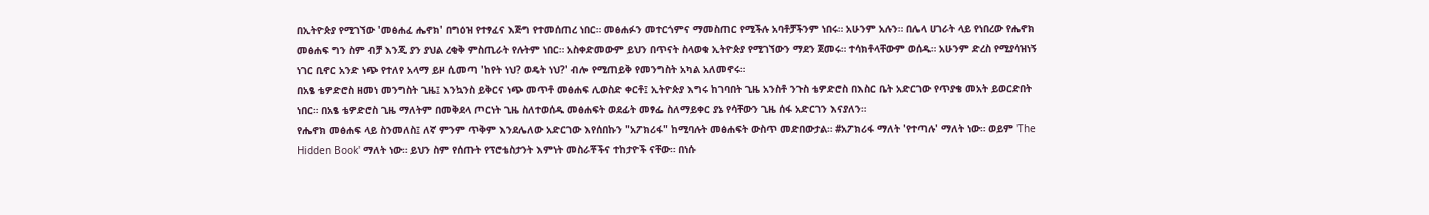በኢትዮጵያ የሚገኘው 'መፅሐፈ ሔኖክ' በግዕዝ የተፃፈና እጅግ የተመሰጠረ ነበር። መፅሐፉን መተርጎምና ማመስጠር የሚችሉ አባቶቻችንም ነበሩ። አሁንም አሉን። በሌላ ሀገራት ላይ የነበረው የሔኖክ መፅሐፍ ግን ስም ብቻ እንጂ ያን ያህል ረቂቅ ምስጢራት የሉትም ነበር። አስቀድመውም ይህን በጥናት ስላወቁ ኢትዮጵያ የሚገኘውን ማደን ጀመሩ። ተሳክቶላቸውም ወሰዱ። አሁንም ድረስ የሚያሳዝነኝ ነገር ቢኖር አንድ ነጭ የተለየ አላማ ይዞ ሲመጣ 'ከየት ነህ? ወዴት ነህ?' ብሎ የሚጠይቅ የመንግስት አካል አለመኖሩ።
በአፄ ቴዎድሮስ ዘመነ መንግስት ጊዜ፤ እንኳንስ ይቅርና ነጭ መጥቶ መፅሐፍ ሊወስድ ቀርቶ፤ ኢትዮጵያ እግሩ ከገባበት ጊዜ አንስቶ ንጉስ ቴዎድሮስ በእስር ቤት አድርገው የጥያቄ መአት ይወርድበት ነበር። በአፄ ቴዎድሮስ ጊዜ ማለትም በመቅደላ ጦርነት ጊዜ ስለተወሰዱ መፅሐፍት ወደፊት መፃፌ ስለማይቀር ያኔ የሳቸውን ጊዜ ሰፋ አድርገን እናያለን።
የሔኖክ መፅሐፍ ላይ ስንመለስ፤ ለኛ ምንም ጥቅም እንደሌለው አድርገው እየሰበኩን "አፖክሪፋ" ከሚባሉት መፅሐፍት ውስጥ መድበውታል። #አፖክሪፋ ማለት 'የተጣሉ' ማለት ነው። ወይም 'The Hidden Book' ማለት ነው። ይህን ስም የሰጡት የፕሮቴስታንት እምነት መስራቾችና ተከታዮች ናቸው። በነሱ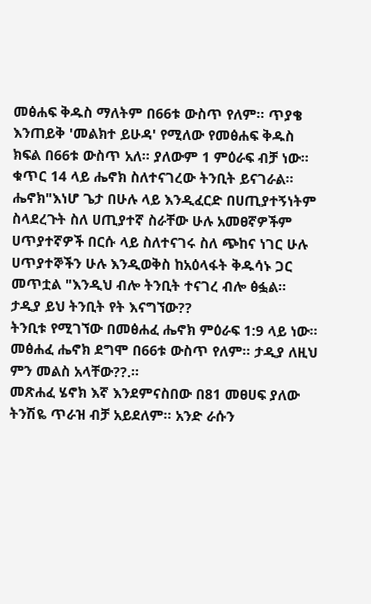መፅሐፍ ቅዱስ ማለትም በ66ቱ ውስጥ የለም። ጥያቄ እንጠይቅ 'መልክተ ይሁዳ' የሚለው የመፅሐፍ ቅዱስ ክፍል በ66ቱ ውስጥ አለ። ያለውም 1 ምዕራፍ ብቻ ነው። ቁጥር 14 ላይ ሔኖክ ስለተናገረው ትንቢት ይናገራል። ሔኖክ"እነሆ ጌታ በሁሉ ላይ እንዲፈርድ በሀጢያተኝነትም ስላደረጉት ስለ ሀጢያተኛ ስራቸው ሁሉ አመፀኛዎችም ሀጥያተኛዎች በርሱ ላይ ስለተናገሩ ስለ ጭከና ነገር ሁሉ ሀጥያተኞችን ሁሉ እንዲወቅስ ከአዕላፋት ቅዱሳኑ ጋር መጥቷል "እንዲህ ብሎ ትንቢት ተናገረ ብሎ ፅፏል። ታዲያ ይህ ትንቢት የት እናግኘው??
ትንቢቱ የሚገኘው በመፅሐፈ ሔኖክ ምዕራፍ 1:9 ላይ ነው። መፅሐፈ ሔኖክ ደግሞ በ66ቱ ውስጥ የለም። ታዲያ ለዚህ ምን መልስ አላቸው??.።
መጽሐፈ ሄኖክ እኛ እንደምናስበው በ81 መፀሀፍ ያለው ትንሽዬ ጥራዝ ብቻ አይደለም። አንድ ራሱን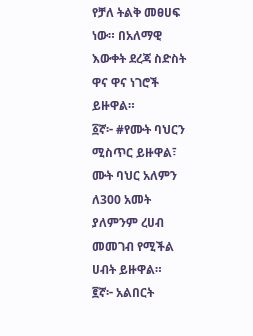የቻለ ትልቅ መፀሀፍ ነው። በአለማዊ እውቀት ደረጃ ስድስት ዋና ዋና ነገሮች ይዙዋል።
፩ኛ፦ #የሙት ባህርን ሚስጥር ይዙዋል፣ ሙት ባህር አለምን ለ300 አመት ያለምንም ረሀብ መመገብ የሚችል ሀብት ይዙዋል።
፪ኛ፦ አልበርት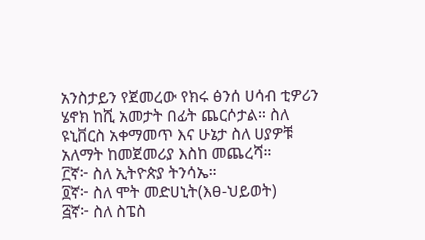አንስታይን የጀመረው የክሩ ፅንሰ ሀሳብ ቲዎሪን ሄኖክ ከሺ አመታት በፊት ጨርሶታል። ስለ ዩኒቨርስ አቀማመጥ እና ሁኔታ ስለ ሀያዎቹ አለማት ከመጀመሪያ እስከ መጨረሻ።
፫ኛ፦ ስለ ኢትዮጵያ ትንሳኤ።
፬ኛ፦ ስለ ሞት መድሀኒት(እፀ-ህይወት)
፭ኛ፦ ስለ ስፔስ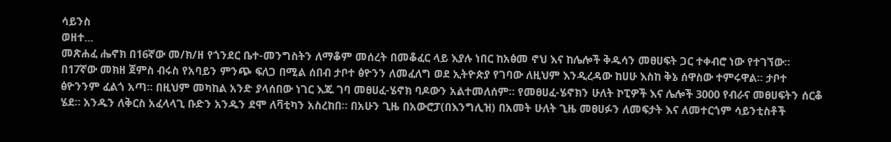ሳይንስ
ወዘተ...
መጽሐፈ ሔኖክ በ16ኛው መ/ክ/ዘ የጎንደር ቤተ-መንግስትን ለማቆም መሰረት በመቆፈር ላይ እያሉ ነበር ከአፅመ ኖህ እና ከሌሎች ቅዱሳን መፀሀፍት ጋር ተቀብሮ ነው የተገኘው።
በ17ኛው መክዘ ጀምስ ብሩስ የአባይን ምንጭ ፍለጋ በሚል ሰበብ ታቦተ ፅዮንን ለመፈለግ ወደ ኢትዮጵያ የገባው ለዚህም እንዲረዳው ከሀሁ እስከ ቅኔ ሰዋስው ተምሩዋል። ታቦተ ፅዮንንም ፈልጎ አጣ። በዚህም መካከል አንድ ያላሰበው ነገር እጁ ገባ መፀሀፈ-ሄኖክ ባዶውን አልተመለሰም። የመፀሀፈ-ሄኖክን ሁለት ኮፒዎች እና ሌሎች 3000 የብራና መፀሀፍትን ሰርቆ ሄደ። አንዱን ለቅርስ አፈላላጊ ቡድን አንዱን ደሞ ለቫቲካን አስረከበ። በአሁን ጊዜ በአውሮፓ(በእንግሊዝ) በአመት ሁለት ጊዜ መፀሀፉን ለመፍታት እና ለመተርጎም ሳይንቲስቶች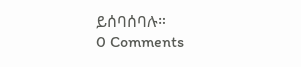ይሰባሰባሉ።
0 Comments